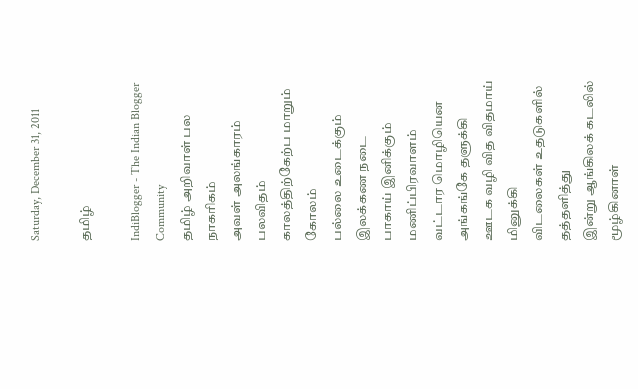Saturday, December 31, 2011

தமிழ்

IndiBlogger - The Indian Blogger Community
தமிழ் அறிவாள் பல நாகரிகம்
அவள் அலங்காரம் பலவிதம்
காலத்திற்கேற்ப மாறும் கோலம்
பல்லை உடைக்கும் இலக்கண நடை
பாகாய் இனிக்கும் மணிப்பிரவாளம்
வட்டார மொழியென அங்கங்கே தளுக்கி
ஊடக வழி வித விதமாய் மினுக்கி
விடலைகள் உதடுகளில் தத்தளித்து
இன்று ஆங்கிலக் கடலில் மூழ்கினாள்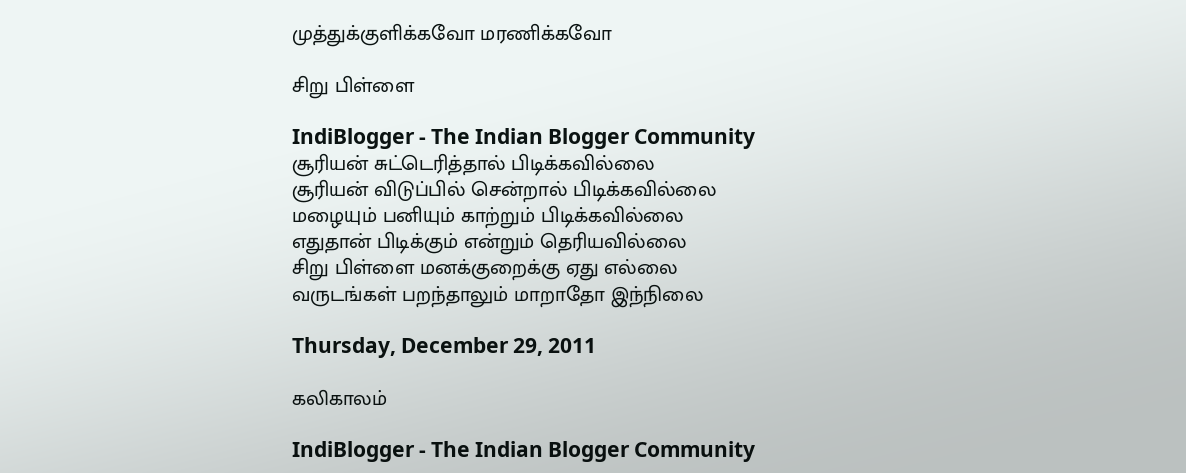முத்துக்குளிக்கவோ மரணிக்கவோ

சிறு பிள்ளை

IndiBlogger - The Indian Blogger Community
சூரியன் சுட்டெரித்தால் பிடிக்கவில்லை
சூரியன் விடுப்பில் சென்றால் பிடிக்கவில்லை
மழையும் பனியும் காற்றும் பிடிக்கவில்லை
எதுதான் பிடிக்கும் என்றும் தெரியவில்லை
சிறு பிள்ளை மனக்குறைக்கு ஏது எல்லை
வருடங்கள் பறந்தாலும் மாறாதோ இந்நிலை

Thursday, December 29, 2011

கலிகாலம்

IndiBlogger - The Indian Blogger Community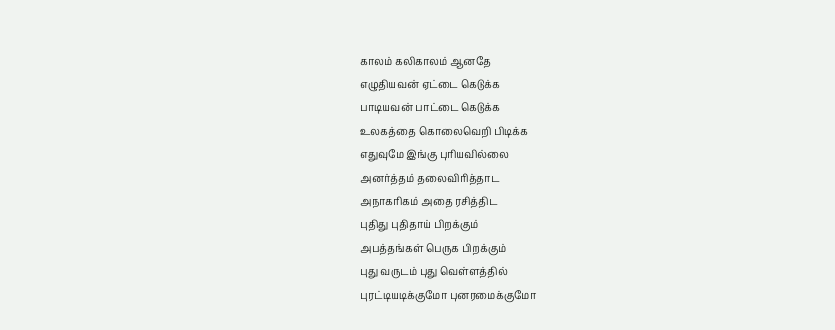காலம் கலிகாலம் ஆனதே
எழுதியவன் ஏட்டை கெடுக்க
பாடியவன் பாட்டை கெடுக்க
உலகத்தை கொலைவெறி பிடிக்க
எதுவுமே இங்கு புரியவில்லை
அனர்த்தம் தலைவிரித்தாட
அநாகரிகம் அதை ரசித்திட
புதிது புதிதாய் பிறக்கும்
அபத்தங்கள் பெருக பிறக்கும்
புது வருடம் புது வெள்ளத்தில்
புரட்டியடிக்குமோ புனரமைக்குமோ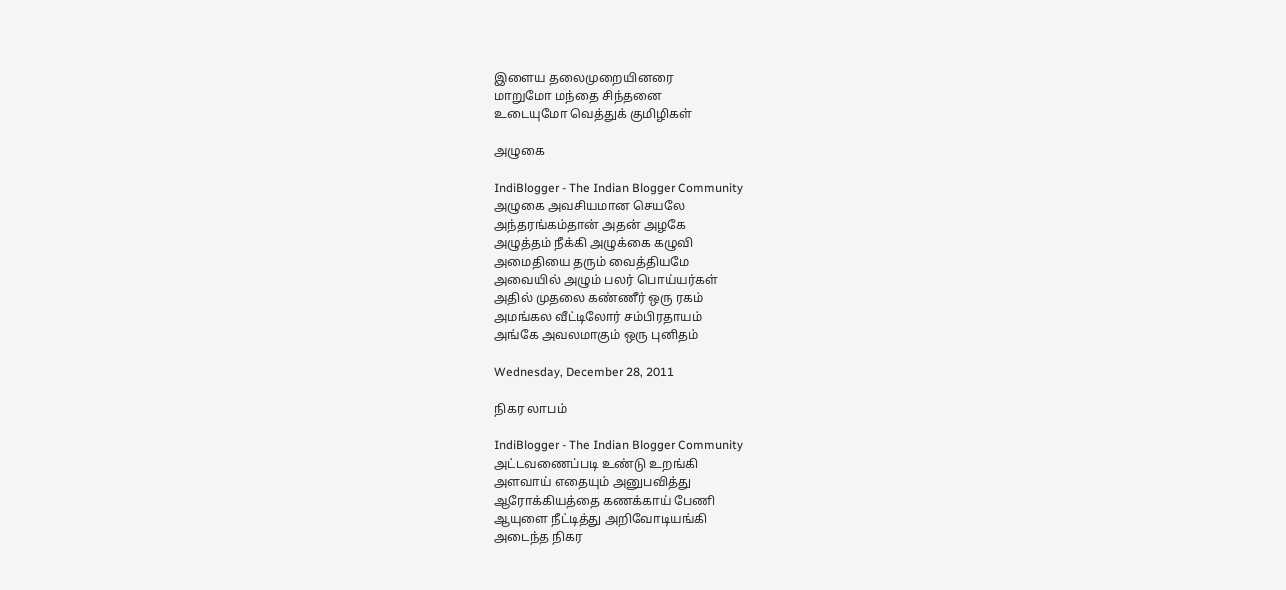இளைய தலைமுறையினரை
மாறுமோ மந்தை சிந்தனை
உடையுமோ வெத்துக் குமிழிகள்

அழுகை

IndiBlogger - The Indian Blogger Community
அழுகை அவசியமான செயலே
அந்தரங்கம்தான் அதன் அழகே
அழுத்தம் நீக்கி அழுக்கை கழுவி
அமைதியை தரும் வைத்தியமே
அவையில் அழும் பலர் பொய்யர்கள்
அதில் முதலை கண்ணீர் ஒரு ரகம்
அமங்கல வீட்டிலோர் சம்பிரதாயம்
அங்கே அவலமாகும் ஒரு புனிதம்

Wednesday, December 28, 2011

நிகர லாபம்

IndiBlogger - The Indian Blogger Community
அட்டவணைப்படி உண்டு உறங்கி
அளவாய் எதையும் அனுபவித்து
ஆரோக்கியத்தை கணக்காய் பேணி
ஆயுளை நீட்டித்து அறிவோடியங்கி
அடைந்த நிகர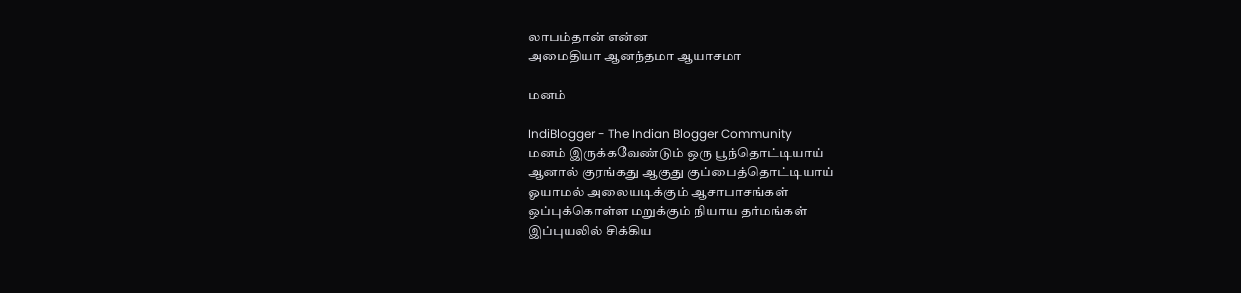லாபம்தான் என்ன
அமைதியா ஆனந்தமா ஆயாசமா

மனம்

IndiBlogger - The Indian Blogger Community
மனம் இருக்கவேண்டும் ஒரு பூந்தொட்டியாய்
ஆனால் குரங்கது ஆகுது குப்பைத்தொட்டியாய்
ஓயாமல் அலையடிக்கும் ஆசாபாசங்கள்
ஒப்புக்கொள்ள மறுக்கும் நியாய தர்மங்கள்
இப்புயலில் சிக்கிய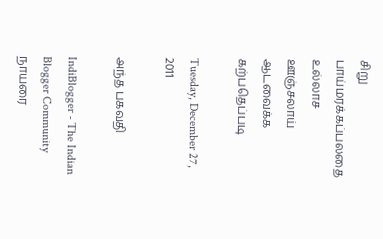சிறு பாய்மரக்கப்பலதை
உல்லாச ஊஞ்சலாய் ஆடவைக்க கற்பதெப்படி

Tuesday, December 27, 2011

அந்த பகவதி

IndiBlogger - The Indian Blogger Community
நாயரை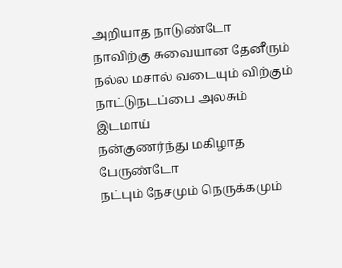அறியாத நாடுண்டோ
நாவிற்கு சுவையான தேனீரும்
நல்ல மசால் வடையும் விற்கும்
நாட்டுநடப்பை அலசும் இடமாய்
நன்குணர்ந்து மகிழாத பேருண்டோ
நட்பும் நேசமும் நெருக்கமும்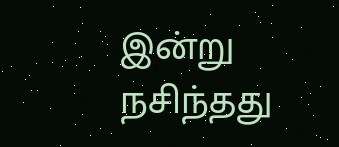இன்று
நசிந்தது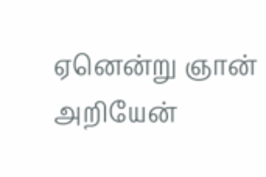ஏனென்று ஞான் அறியேன்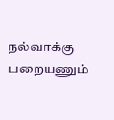நல்வாக்கு பறையணும்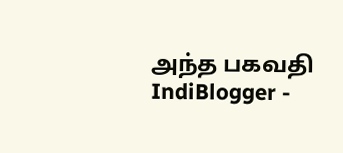அந்த பகவதி
IndiBlogger -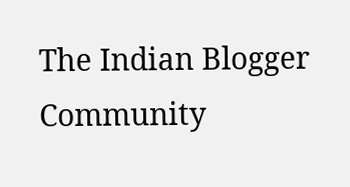The Indian Blogger Community